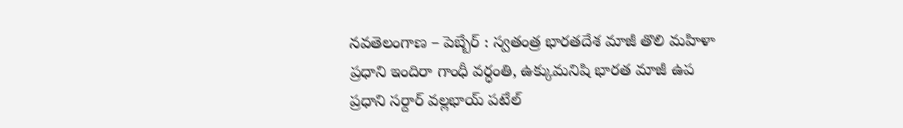నవతెలంగాణ – పెబ్బేర్ : స్వతంత్ర భారతదేశ మాజీ తొలి మహిళా ప్రధాని ఇందిరా గాంధీ వర్ధంతి, ఉక్కుమనిషి భారత మాజీ ఉప ప్రధాని సర్దార్ వల్లభాయ్ పటేల్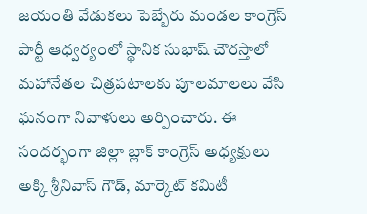జయంతి వేడుకలు పెబ్బేరు మండల కాంగ్రెస్ పార్టీ ఆధ్వర్యంలో స్థానిక సుభాష్ చౌరస్తాలో మహానేతల చిత్రపటాలకు పూలమాలలు వేసి ఘనంగా నివాళులు అర్పించారు. ఈ సందర్భంగా జిల్లా బ్లాక్ కాంగ్రెస్ అధ్యక్షులు అక్కి శ్రీనివాస్ గౌడ్, మార్కెట్ కమిటీ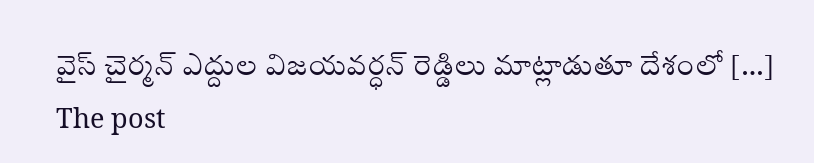వైస్ చైర్మన్ ఎద్దుల విజయవర్ధన్ రెడ్డిలు మాట్లాడుతూ దేశంలో […]
The post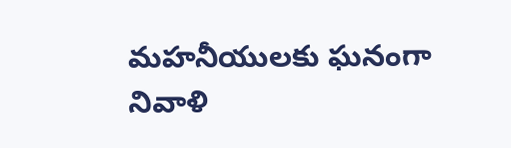మహనీయులకు ఘనంగా నివాళి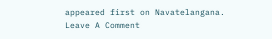appeared first on Navatelangana.
Leave A Comment